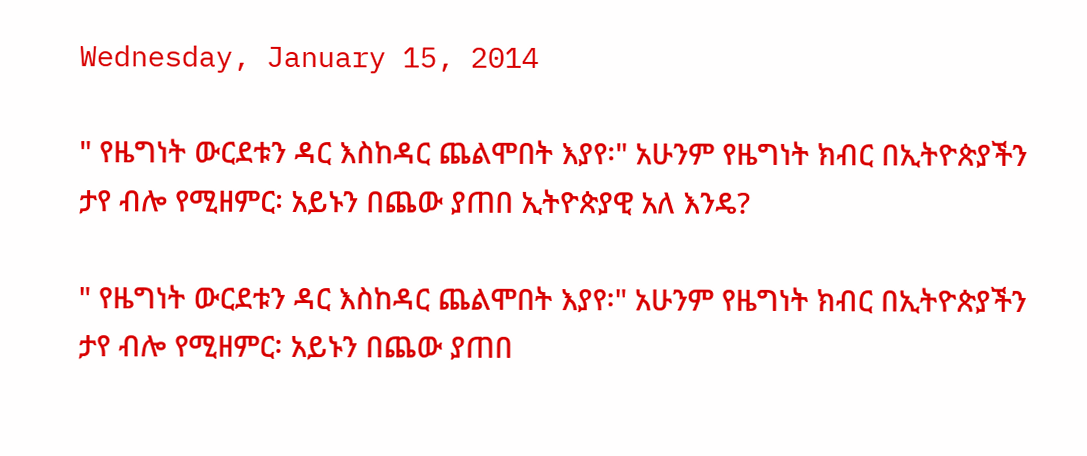Wednesday, January 15, 2014

" የዜግነት ውርደቱን ዳር እስከዳር ጨልሞበት እያየ፡" አሁንም የዜግነት ክብር በኢትዮጵያችን ታየ ብሎ የሚዘምር፡ አይኑን በጨው ያጠበ ኢትዮጵያዊ አለ እንዴ?

" የዜግነት ውርደቱን ዳር እስከዳር ጨልሞበት እያየ፡" አሁንም የዜግነት ክብር በኢትዮጵያችን ታየ ብሎ የሚዘምር፡ አይኑን በጨው ያጠበ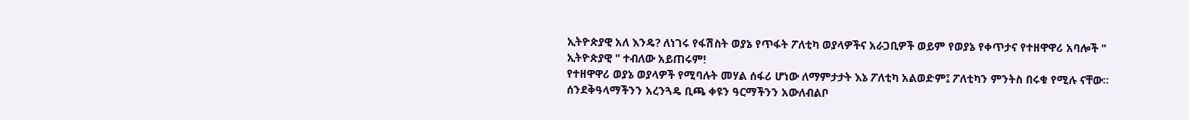ኢትዮጵያዊ አለ እንዴ? ለነገሩ የፋሽስት ወያኔ የጥፋት ፖለቲካ ወያላዎችና አራጋቢዎች ወይም የወያኔ የቀጥታና የተዘዋዋሪ አባሎች " ኢትዮጵያዊ " ተብለው አይጠሩም!
የተዘዋዋሪ ወያኔ ወያላዎች የሚባሉት መሃል ሰፋሪ ሆነው ለማምታታት እኔ ፖለቲካ አልወድም፤ ፖለቲካን ምንትስ በሩቁ የሚሉ ናቸው። ሰንደቅዓላማችንን አረንጓዴ ቢጫ ቀዩን ዓርማችንን አውለብልቦ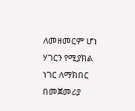ለመዘመርም ሆነ ሃገርን የሚያክል ነገር ለማክበር በመጀመሪያ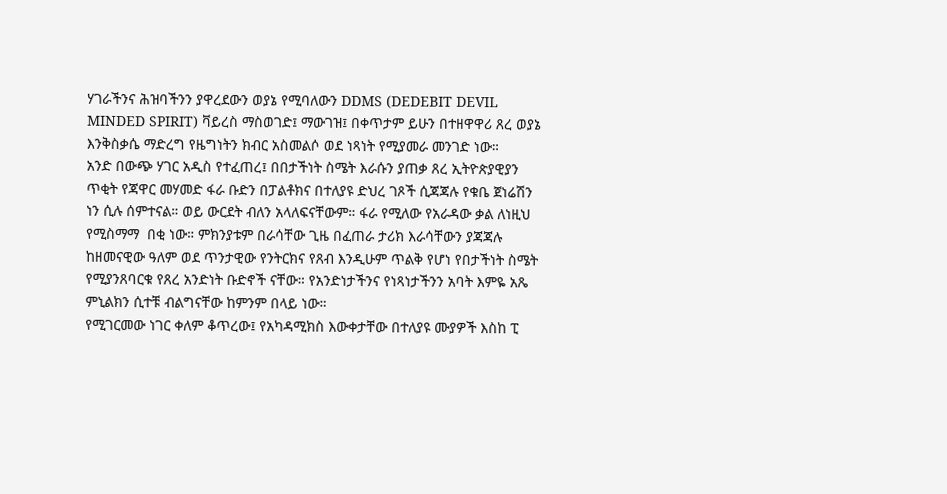ሃገራችንና ሕዝባችንን ያዋረደውን ወያኔ የሚባለውን DDMS (DEDEBIT DEVIL MINDED SPIRIT) ቫይረስ ማስወገድ፤ ማውገዝ፤ በቀጥታም ይሁን በተዘዋዋሪ ጸረ ወያኔ እንቅስቃሴ ማድረግ የዜግነትን ክብር አስመልሶ ወደ ነጻነት የሚያመራ መንገድ ነው።
አንድ በውጭ ሃገር አዲስ የተፈጠረ፤ በበታችነት ስሜት እራሱን ያጠቃ ጸረ ኢትዮጵያዊያን ጥቂት የጃዋር መሃመድ ፋራ ቡድን በፓልቶክና በተለያዩ ድህረ ገጾች ሲጃጃሉ የቁቤ ጀነሬሽን ነን ሲሉ ሰምተናል። ወይ ውርደት ብለን አላለፍናቸውም። ፋራ የሚለው የአራዳው ቃል ለነዚህ የሚስማማ  በቂ ነው። ምክንያቱም በራሳቸው ጊዜ በፈጠራ ታሪክ እራሳቸውን ያጃጃሉ ከዘመናዊው ዓለም ወደ ጥንታዊው የንትርክና የጸብ እንዲሁም ጥልቅ የሆነ የበታችነት ስሜት የሚያንጸባርቁ የጸረ አንድነት ቡድኖች ናቸው። የአንድነታችንና የነጻነታችንን አባት እምዬ አጼ ምኒልክን ሲተቹ ብልግናቸው ከምንም በላይ ነው።
የሚገርመው ነገር ቀለም ቆጥረው፤ የአካዳሚክስ እውቀታቸው በተለያዩ ሙያዎች እስከ ፒ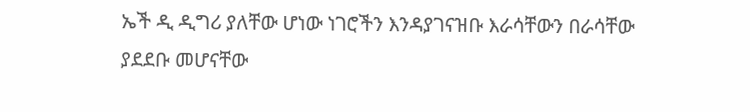ኤች ዲ ዲግሪ ያለቸው ሆነው ነገሮችን እንዳያገናዝቡ እራሳቸውን በራሳቸው ያደደቡ መሆናቸው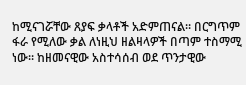ከሚናገሯቸው ጸያፍ ቃላቶች አድምጠናል። በርግጥም ፋራ የሚለው ቃል ለነዚህ ዘልዛላዎች በጣም ተስማሚ ነው። ከዘመናዊው አስተሳሰብ ወደ ጥንታዊው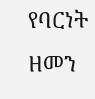የባርነት ዘመን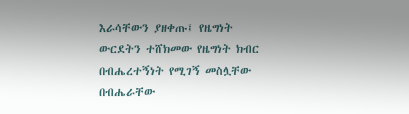እራሳቸውን ያዘቀጡ፤ የዜግነት ውርደትን ተሸክመው የዜግነት ክብር በብሔረተኝነት የሚገኝ መስሏቸው በብሔራቸው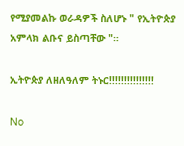የሚያመልኩ ወራዳዎች ስለሆኑ " የኢትዮጵያ አምላክ ልቡና ይስጣቸው "።

ኢትዮጵያ ለዘለዓለም ትኑር!!!!!!!!!!!!!!!

No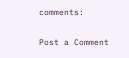comments:

Post a Comment